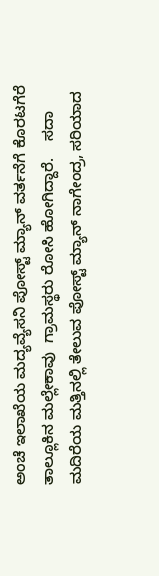ಅಂಚೆ ಇಲಾಖೆಯ ಮದ್ಯವ್ಯೆಸನಿ ಪೋಸ್ಟ್ ಮ್ಯಾನ್ ವರ್ತನೆಗೆ ಕೊರಟಗೆರೆ ತಾಲ್ಲೂಕಿ‌ನ ಮಲ್ಲೇಕಾವು  ಗ್ರಾಮಸ್ಥರು ರೋಸಿ ಹೋಗಿದ್ದಾರೆ.    ಸದಾ ಮದಿರೆಯ ಮತ್ತಿನಲ್ಲಿ ತೇಲುವ ಪೋಸ್ಟ್ ಮ್ಯಾನ್ ನಾಗೇಂದ್ರ, ಸರಿಯಾದ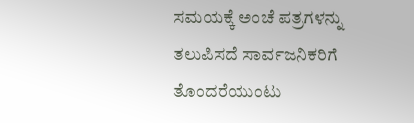ಸಮಯಕ್ಕೆ ಅಂಚೆ ಪತ್ರಗಳನ್ನು ತಲುಪಿಸದೆ ಸಾರ್ವಜನಿಕರಿಗೆ ತೊಂದರೆಯುಂಟು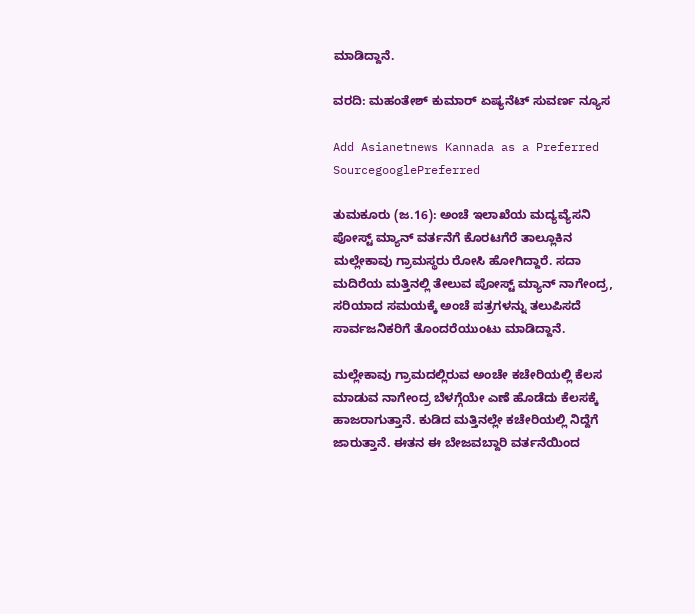ಮಾಡಿದ್ದಾನೆ.

ವರದಿ: ಮಹಂತೇಶ್ ಕುಮಾರ್ ಏಷ್ಯನೆಟ್ ಸುವರ್ಣ ನ್ಯೂಸ

Add Asianetnews Kannada as a Preferred SourcegooglePreferred

ತುಮಕೂರು (ಜ.16): ಅಂಚೆ ಇಲಾಖೆಯ ಮದ್ಯವ್ಯೆಸನಿ ಪೋಸ್ಟ್ ಮ್ಯಾನ್ ವರ್ತನೆಗೆ ಕೊರಟಗೆರೆ ತಾಲ್ಲೂಕಿ‌ನ ಮಲ್ಲೇಕಾವು ಗ್ರಾಮಸ್ಥರು ರೋಸಿ ಹೋಗಿದ್ದಾರೆ. ಸದಾ ಮದಿರೆಯ ಮತ್ತಿನಲ್ಲಿ ತೇಲುವ ಪೋಸ್ಟ್ ಮ್ಯಾನ್ ನಾಗೇಂದ್ರ, ಸರಿಯಾದ ಸಮಯಕ್ಕೆ ಅಂಚೆ ಪತ್ರಗಳನ್ನು ತಲುಪಿಸದೆ ಸಾರ್ವಜನಿಕರಿಗೆ ತೊಂದರೆಯುಂಟು ಮಾಡಿದ್ದಾನೆ.

ಮಲ್ಲೇಕಾವು ಗ್ರಾಮದಲ್ಲಿರುವ ಅಂಚೇ ಕಚೇರಿಯಲ್ಲಿ ಕೆಲಸ ಮಾಡುವ ನಾಗೇಂದ್ರ ಬೆಳಗ್ಗೆಯೇ ಎಣೆ ಹೊಡೆದು ಕೆಲಸಕ್ಕೆ ಹಾಜರಾಗುತ್ತಾನೆ. ಕುಡಿದ ಮತ್ತಿನಲ್ಲೇ ಕಚೇರಿಯಲ್ಲಿ ನಿದ್ದೆಗೆ ಜಾರುತ್ತಾನೆ. ಈತನ‌ ಈ ಬೇಜವಬ್ದಾರಿ ವರ್ತನೆಯಿಂದ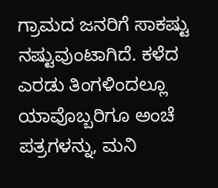ಗ್ರಾಮದ ಜನರಿಗೆ ಸಾಕಷ್ಟು ನಷ್ಟುವುಂಟಾಗಿದೆ. ಕಳೆದ ಎರಡು ತಿಂಗಳಿಂದಲ್ಲೂ ಯಾವೊಬ್ಬರಿಗೂ ಅಂಚೆ ಪತ್ರಗಳನ್ನು, ಮನಿ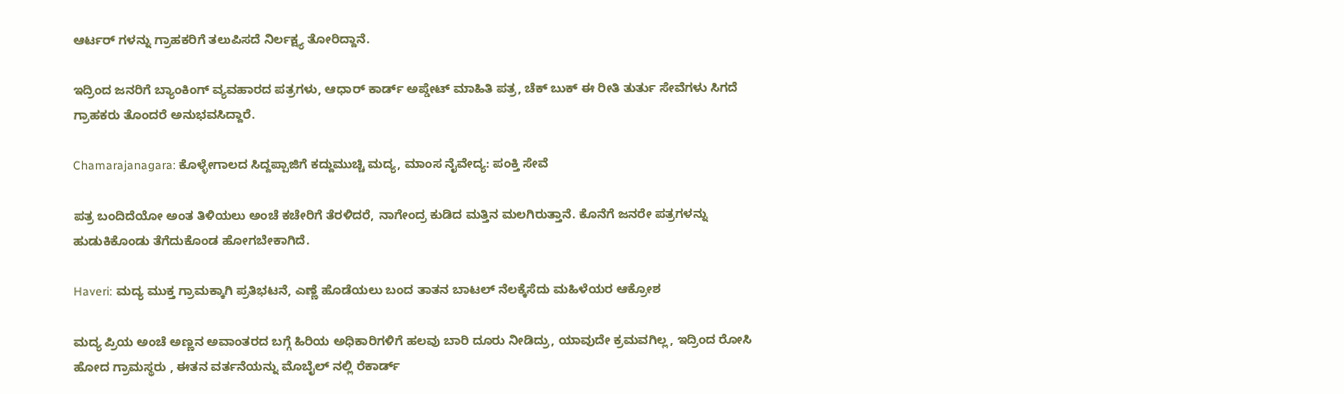ಆರ್ಟರ್ ಗಳನ್ನು ಗ್ರಾಹಕರಿಗೆ ತಲುಪಿಸದೆ ನಿರ್ಲಕ್ಷ್ಯ ತೋರಿದ್ದಾನೆ.

ಇದ್ರಿಂದ ಜನರಿಗೆ ಬ್ಯಾಂಕಿಂಗ್ ವ್ಯವಹಾರದ ಪತ್ರಗಳು, ಆಧಾರ್ ಕಾರ್ಡ್ ಅಪ್ಡೇಟ್ ಮಾಹಿತಿ ಪತ್ರ, ಚೆಕ್ ಬುಕ್ ಈ ರೀತಿ ತುರ್ತು ಸೇವೆಗಳು ಸಿಗದೆ ಗ್ರಾಹಕರು ತೊಂದರೆ ಅನುಭವಸಿದ್ದಾರೆ.

Chamarajanagara: ಕೊಳ್ಳೇಗಾಲದ ಸಿದ್ದಪ್ಪಾಜಿಗೆ ಕದ್ದುಮುಚ್ಚಿ ಮದ್ಯ, ಮಾಂಸ ನೈವೇದ್ಯ: ಪಂಕ್ತಿ ಸೇವೆ

ಪತ್ರ ಬಂದಿದೆಯೋ ಅಂತ ತಿಳಿಯಲು ಅಂಚೆ ಕಚೇರಿಗೆ ತೆರಳಿದರೆ, ನಾಗೇಂದ್ರ ಕುಡಿದ ಮತ್ತಿನ ಮಲಗಿರುತ್ತಾನೆ. ಕೊನೆಗೆ ಜನರೇ ಪತ್ರಗಳನ್ನು ಹುಡುಕಿಕೊಂಡು ತೆಗೆದುಕೊಂಡ ಹೋಗಬೇಕಾಗಿದೆ.

Haveri: ಮದ್ಯ ಮುಕ್ತ ಗ್ರಾಮಕ್ಕಾಗಿ ಪ್ರತಿಭಟನೆ, ಎಣ್ಣೆ ಹೊಡೆಯಲು ಬಂದ ತಾತನ ಬಾಟಲ್ ನೆಲಕ್ಕೆಸೆದು ಮಹಿಳೆಯರ ಆಕ್ರೋಶ

ಮದ್ಯ ಪ್ರಿಯ ಅಂಚೆ ಅಣ್ಣನ ಅವಾಂತರದ ಬಗ್ಗೆ ಹಿರಿಯ ಅಧಿಕಾರಿಗಳಿಗೆ ಹಲವು ಬಾರಿ ದೂರು ನೀಡಿದ್ರು, ಯಾವುದೇ ಕ್ರಮವಗಿಲ್ಲ, ಇದ್ರಿಂದ ರೋಸಿ ಹೋದ ಗ್ರಾಮಸ್ಥರು , ಈತನ ವರ್ತನೆಯನ್ನು ಮೊಬೈಲ್ ನಲ್ಲಿ ರೆಕಾರ್ಡ್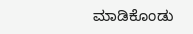ಮಾಡಿಕೊಂಡು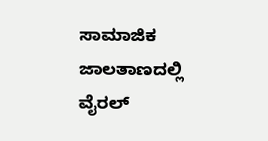ಸಾಮಾಜಿಕ ಜಾಲತಾಣದಲ್ಲಿ ವೈರಲ್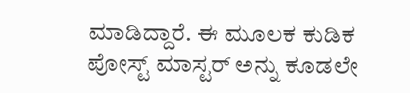ಮಾಡಿದ್ದಾರೆ. ಈ ಮೂಲಕ ಕುಡಿಕ ಪೋಸ್ಟ್ ಮಾಸ್ಟರ್ ಅನ್ನು ಕೂಡಲೇ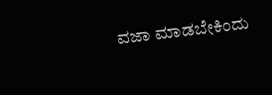ವಜಾ ಮಾಡಬೇಕಿಂದು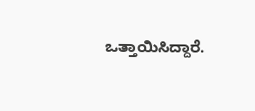ಒತ್ತಾಯಿಸಿದ್ದಾರೆ.